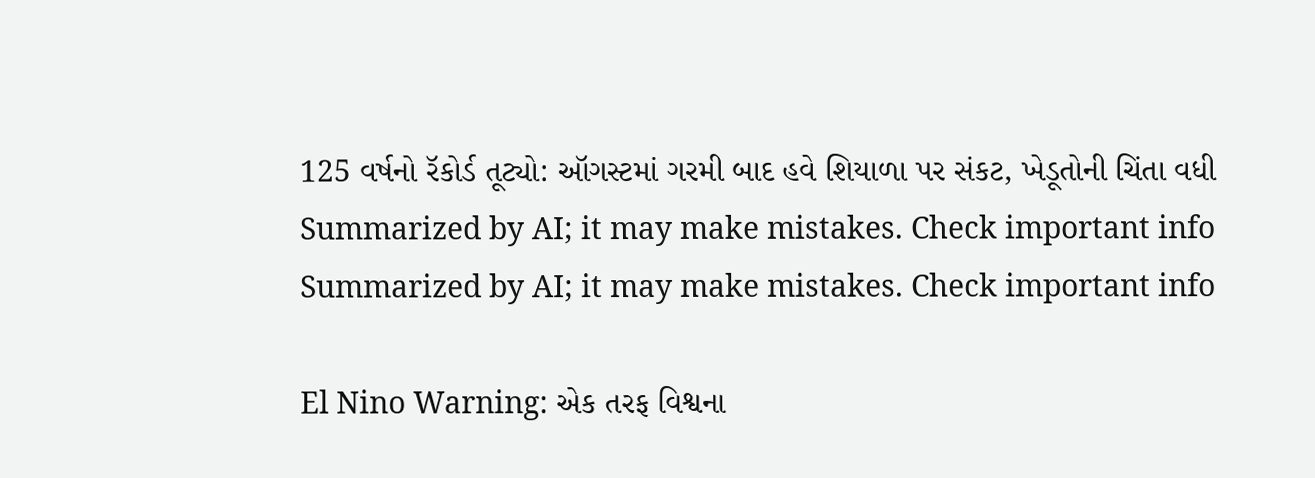125 વર્ષનો રૅકોર્ડ તૂટ્યો: ઑગસ્ટમાં ગરમી બાદ હવે શિયાળા પર સંકટ, ખેડૂતોની ચિંતા વધી
Summarized by AI; it may make mistakes. Check important info
Summarized by AI; it may make mistakes. Check important info

El Nino Warning: એક તરફ વિશ્વના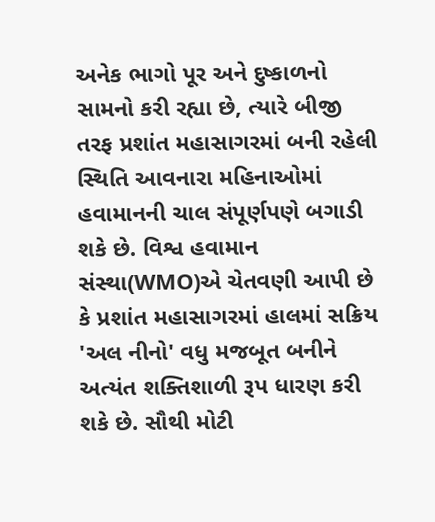અનેક ભાગો પૂર અને દુષ્કાળનો સામનો કરી રહ્યા છે, ત્યારે બીજી તરફ પ્રશાંત મહાસાગરમાં બની રહેલી સ્થિતિ આવનારા મહિનાઓમાં હવામાનની ચાલ સંપૂર્ણપણે બગાડી શકે છે. વિશ્વ હવામાન સંસ્થા(WMO)એ ચેતવણી આપી છે કે પ્રશાંત મહાસાગરમાં હાલમાં સક્રિય 'અલ નીનો' વધુ મજબૂત બનીને અત્યંત શક્તિશાળી રૂપ ધારણ કરી શકે છે. સૌથી મોટી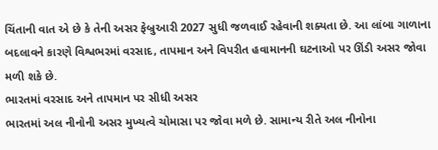ચિંતાની વાત એ છે કે તેની અસર ફેબ્રુઆરી 2027 સુધી જળવાઈ રહેવાની શક્યતા છે. આ લાંબા ગાળાના બદલાવને કારણે વિશ્વભરમાં વરસાદ, તાપમાન અને વિપરીત હવામાનની ઘટનાઓ પર ઊંડી અસર જોવા મળી શકે છે.
ભારતમાં વરસાદ અને તાપમાન પર સીધી અસર
ભારતમાં અલ નીનોની અસર મુખ્યત્વે ચોમાસા પર જોવા મળે છે. સામાન્ય રીતે અલ નીનોના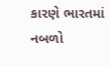કારણે ભારતમાં નબળો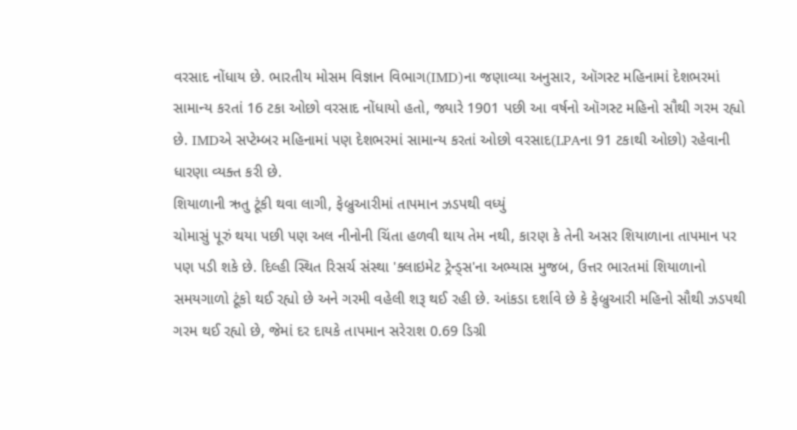વરસાદ નોંધાય છે. ભારતીય મોસમ વિજ્ઞાન વિભાગ(IMD)ના જણાવ્યા અનુસાર, ઑગસ્ટ મહિનામાં દેશભરમાં સામાન્ય કરતાં 16 ટકા ઓછો વરસાદ નોંધાયો હતો, જ્યારે 1901 પછી આ વર્ષનો ઑગસ્ટ મહિનો સૌથી ગરમ રહ્યો છે. IMDએ સપ્ટેમ્બર મહિનામાં પણ દેશભરમાં સામાન્ય કરતાં ઓછો વરસાદ(LPAના 91 ટકાથી ઓછો) રહેવાની ધારણા વ્યક્ત કરી છે.
શિયાળાની ઋતુ ટૂંકી થવા લાગી, ફેબ્રુઆરીમાં તાપમાન ઝડપથી વધ્યું
ચોમાસું પૂરું થયા પછી પણ અલ નીનોની ચિંતા હળવી થાય તેમ નથી, કારણ કે તેની અસર શિયાળાના તાપમાન પર પણ પડી શકે છે. દિલ્હી સ્થિત રિસર્ચ સંસ્થા 'ક્લાઇમેટ ટ્રેન્ડ્સ'ના અભ્યાસ મુજબ, ઉત્તર ભારતમાં શિયાળાનો સમયગાળો ટૂંકો થઈ રહ્યો છે અને ગરમી વહેલી શરૂ થઈ રહી છે. આંકડા દર્શાવે છે કે ફેબ્રુઆરી મહિનો સૌથી ઝડપથી ગરમ થઈ રહ્યો છે, જેમાં દર દાયકે તાપમાન સરેરાશ 0.69 ડિગ્રી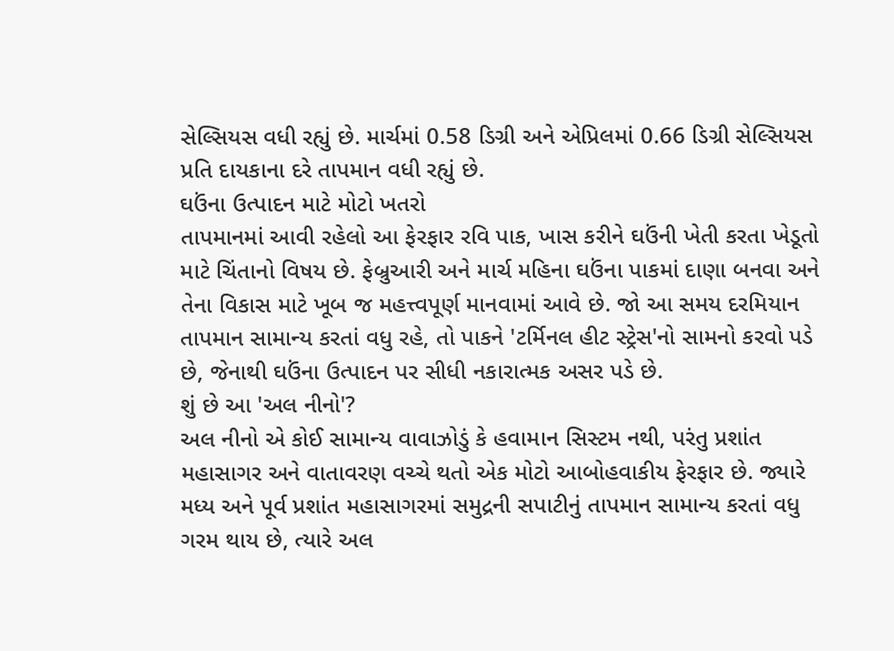સેલ્સિયસ વધી રહ્યું છે. માર્ચમાં 0.58 ડિગ્રી અને એપ્રિલમાં 0.66 ડિગ્રી સેલ્સિયસ પ્રતિ દાયકાના દરે તાપમાન વધી રહ્યું છે.
ઘઉંના ઉત્પાદન માટે મોટો ખતરો
તાપમાનમાં આવી રહેલો આ ફેરફાર રવિ પાક, ખાસ કરીને ઘઉંની ખેતી કરતા ખેડૂતો માટે ચિંતાનો વિષય છે. ફેબ્રુઆરી અને માર્ચ મહિના ઘઉંના પાકમાં દાણા બનવા અને તેના વિકાસ માટે ખૂબ જ મહત્ત્વપૂર્ણ માનવામાં આવે છે. જો આ સમય દરમિયાન તાપમાન સામાન્ય કરતાં વધુ રહે, તો પાકને 'ટર્મિનલ હીટ સ્ટ્રેસ'નો સામનો કરવો પડે છે, જેનાથી ઘઉંના ઉત્પાદન પર સીધી નકારાત્મક અસર પડે છે.
શું છે આ 'અલ નીનો'?
અલ નીનો એ કોઈ સામાન્ય વાવાઝોડું કે હવામાન સિસ્ટમ નથી, પરંતુ પ્રશાંત મહાસાગર અને વાતાવરણ વચ્ચે થતો એક મોટો આબોહવાકીય ફેરફાર છે. જ્યારે મધ્ય અને પૂર્વ પ્રશાંત મહાસાગરમાં સમુદ્રની સપાટીનું તાપમાન સામાન્ય કરતાં વધુ ગરમ થાય છે, ત્યારે અલ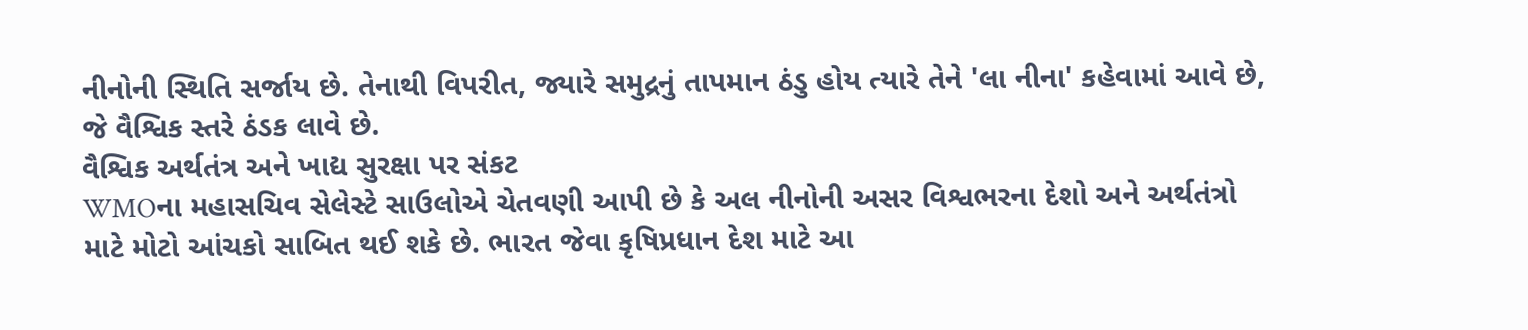નીનોની સ્થિતિ સર્જાય છે. તેનાથી વિપરીત, જ્યારે સમુદ્રનું તાપમાન ઠંડુ હોય ત્યારે તેને 'લા નીના' કહેવામાં આવે છે, જે વૈશ્વિક સ્તરે ઠંડક લાવે છે.
વૈશ્વિક અર્થતંત્ર અને ખાદ્ય સુરક્ષા પર સંકટ
WMOના મહાસચિવ સેલેસ્ટે સાઉલોએ ચેતવણી આપી છે કે અલ નીનોની અસર વિશ્વભરના દેશો અને અર્થતંત્રો માટે મોટો આંચકો સાબિત થઈ શકે છે. ભારત જેવા કૃષિપ્રધાન દેશ માટે આ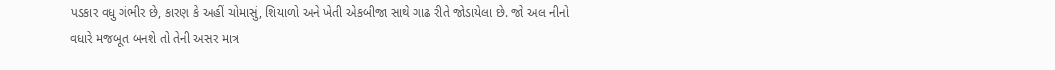પડકાર વધુ ગંભીર છે, કારણ કે અહીં ચોમાસું, શિયાળો અને ખેતી એકબીજા સાથે ગાઢ રીતે જોડાયેલા છે. જો અલ નીનો વધારે મજબૂત બનશે તો તેની અસર માત્ર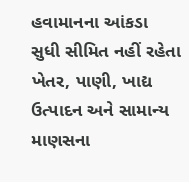હવામાનના આંકડા સુધી સીમિત નહીં રહેતા ખેતર, પાણી, ખાદ્ય ઉત્પાદન અને સામાન્ય માણસના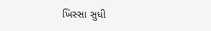ખિસ્સા સુધી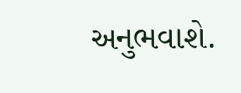અનુભવાશે.